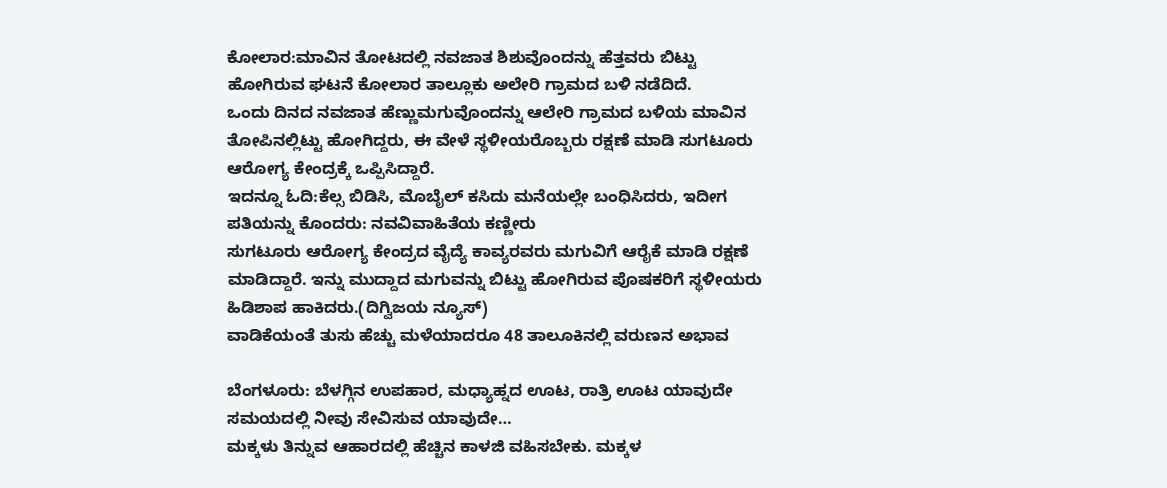ಕೋಲಾರ:ಮಾವಿನ ತೋಟದಲ್ಲಿ ನವಜಾತ ಶಿಶುವೊಂದನ್ನು ಹೆತ್ತವರು ಬಿಟ್ಟು ಹೋಗಿರುವ ಘಟನೆ ಕೋಲಾರ ತಾಲ್ಲೂಕು ಅಲೇರಿ ಗ್ರಾಮದ ಬಳಿ ನಡೆದಿದೆ.
ಒಂದು ದಿನದ ನವಜಾತ ಹೆಣ್ಣುಮಗುವೊಂದನ್ನು ಆಲೇರಿ ಗ್ರಾಮದ ಬಳಿಯ ಮಾವಿನ ತೋಪಿನಲ್ಲಿಟ್ಟು ಹೋಗಿದ್ದರು, ಈ ವೇಳೆ ಸ್ಥಳೀಯರೊಬ್ಬರು ರಕ್ಷಣೆ ಮಾಡಿ ಸುಗಟೂರು ಆರೋಗ್ಯ ಕೇಂದ್ರಕ್ಕೆ ಒಪ್ಪಿಸಿದ್ದಾರೆ.
ಇದನ್ನೂ ಓದಿ:ಕೆಲ್ಸ ಬಿಡಿಸಿ, ಮೊಬೈಲ್ ಕಸಿದು ಮನೆಯಲ್ಲೇ ಬಂಧಿಸಿದರು, ಇದೀಗ ಪತಿಯನ್ನು ಕೊಂದರು: ನವವಿವಾಹಿತೆಯ ಕಣ್ಣೀರು
ಸುಗಟೂರು ಆರೋಗ್ಯ ಕೇಂದ್ರದ ವೈದ್ಯೆ ಕಾವ್ಯರವರು ಮಗುವಿಗೆ ಆರೈಕೆ ಮಾಡಿ ರಕ್ಷಣೆ ಮಾಡಿದ್ದಾರೆ. ಇನ್ನು ಮುದ್ದಾದ ಮಗುವನ್ನು ಬಿಟ್ಟು ಹೋಗಿರುವ ಪೊಷಕರಿಗೆ ಸ್ಥಳೀಯರು ಹಿಡಿಶಾಪ ಹಾಕಿದರು.(ದಿಗ್ವಿಜಯ ನ್ಯೂಸ್)
ವಾಡಿಕೆಯಂತೆ ತುಸು ಹೆಚ್ಚು ಮಳೆಯಾದರೂ 48 ತಾಲೂಕಿನಲ್ಲಿ ವರುಣನ ಅಭಾವ

ಬೆಂಗಳೂರು: ಬೆಳಗ್ಗಿನ ಉಪಹಾರ, ಮಧ್ಯಾಹ್ನದ ಊಟ, ರಾತ್ರಿ ಊಟ ಯಾವುದೇ ಸಮಯದಲ್ಲಿ ನೀವು ಸೇವಿಸುವ ಯಾವುದೇ…
ಮಕ್ಕಳು ತಿನ್ನುವ ಆಹಾರದಲ್ಲಿ ಹೆಚ್ಚಿನ ಕಾಳಜಿ ವಹಿಸಬೇಕು. ಮಕ್ಕಳ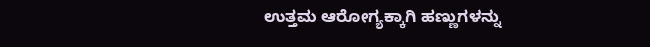ಉತ್ತಮ ಆರೋಗ್ಯಕ್ಕಾಗಿ ಹಣ್ಣುಗಳನ್ನು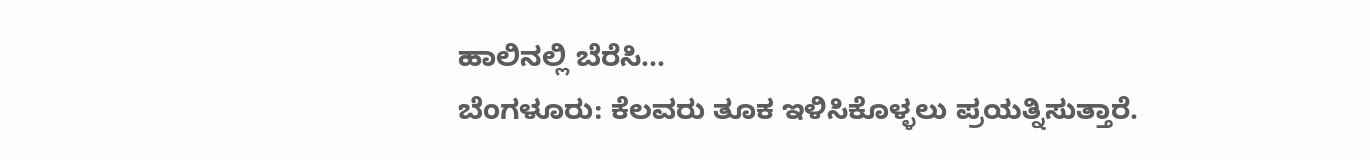ಹಾಲಿನಲ್ಲಿ ಬೆರೆಸಿ…
ಬೆಂಗಳೂರು: ಕೆಲವರು ತೂಕ ಇಳಿಸಿಕೊಳ್ಳಲು ಪ್ರಯತ್ನಿಸುತ್ತಾರೆ.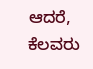ಆದರೆ, ಕೆಲವರು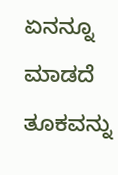ಏನನ್ನೂ ಮಾಡದೆ ತೂಕವನ್ನು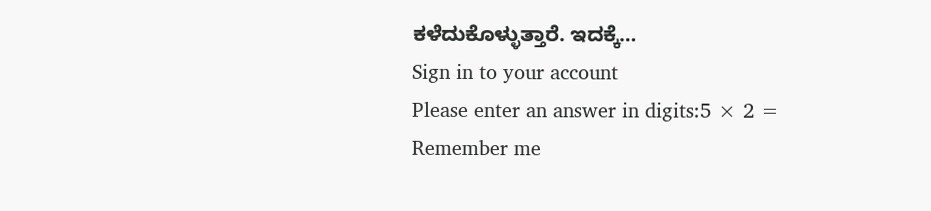ಕಳೆದುಕೊಳ್ಳುತ್ತಾರೆ. ಇದಕ್ಕೆ…
Sign in to your account
Please enter an answer in digits:5 × 2 =
Remember me